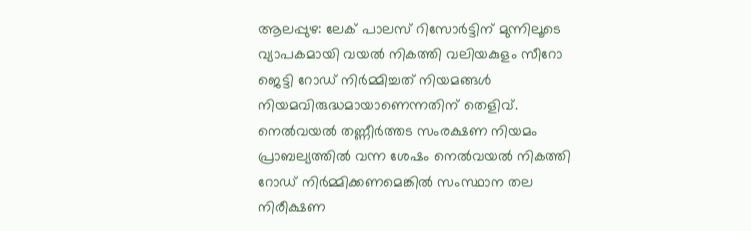ആലപ്പുഴ: ലേക് പാലസ് റിസോര്‍ട്ടിന് മുന്നിലൂടെ വ്യാപകമായി വയല്‍ നികത്തി വലിയകുളം സീറോ ജെട്ടി റോഡ് നിര്‍മ്മിച്ചത് നിയമങ്ങള്‍ നിയമവിരുദ്ധമായാണെന്നതിന് തെളിവ്. നെല്‍വയല്‍ തണ്ണീര്‍ത്തട സംരക്ഷണ നിയമം പ്രാബല്യത്തില്‍ വന്ന ശേഷം നെല്‍വയല്‍ നികത്തി റോഡ‍് നിര്‍മ്മിക്കണമെങ്കില്‍ സംസ്ഥാന തല നിരീക്ഷണ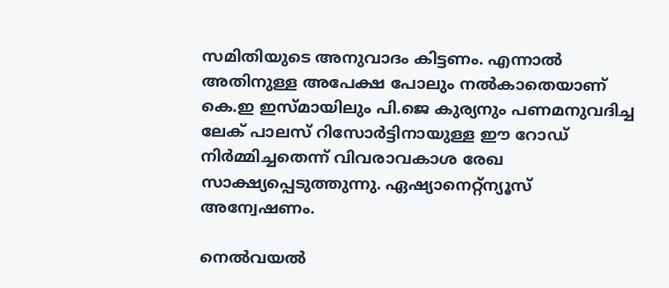സമിതിയുടെ അനുവാദം കിട്ടണം. എന്നാല്‍ അതിനുള്ള അപേക്ഷ പോലും നല്‍കാതെയാണ് കെ.ഇ ഇസ്മായിലും പി.ജെ കുര്യനും പണമനുവദിച്ച ലേക് പാലസ് റിസോര്‍ട്ടിനായുള്ള ഈ റോഡ് നിര്‍മ്മിച്ചതെന്ന് വിവരാവകാശ രേഖ സാക്ഷ്യപ്പെടുത്തുന്നു. ഏഷ്യാനെറ്റ്ന്യൂസ് അന്വേഷണം.

നെല്‍വയല്‍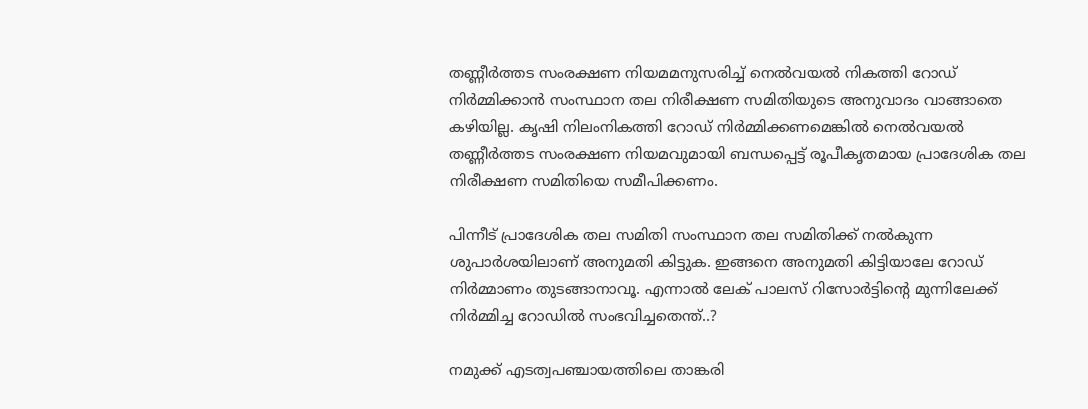തണ്ണീര്‍ത്തട സംരക്ഷണ നിയമമനുസരിച്ച് നെല്‍വയല്‍ നികത്തി റോഡ് നിര്‍മ്മിക്കാന്‍ സംസ്ഥാന തല നിരീക്ഷണ സമിതിയുടെ അനുവാദം വാങ്ങാതെ കഴിയില്ല. കൃഷി നിലംനികത്തി റോ‍ഡ് നിര്‍മ്മിക്കണമെങ്കില്‍ നെല്‍വയല്‍ തണ്ണീര്‍ത്തട സംരക്ഷണ നിയമവുമായി ബന്ധപ്പെട്ട് രൂപീകൃതമായ പ്രാദേശിക തല നിരീക്ഷണ സമിതിയെ സമീപിക്കണം.

പിന്നീട് പ്രാദേശിക തല സമിതി സംസ്ഥാന തല സമിതിക്ക് നല്‍കുന്ന ശുപാര്‍ശയിലാണ് അനുമതി കിട്ടുക. ഇങ്ങനെ അനുമതി കിട്ടിയാലേ റോഡ് നിര്‍മ്മാണം തുടങ്ങാനാവൂ. എന്നാല്‍ ലേക് പാലസ് റിസോര്‍ട്ടിന്‍റെ മുന്നിലേക്ക് നിര്‍മ്മിച്ച റോഡില്‍ സംഭവിച്ചതെന്ത്..?

നമുക്ക് എടത്വപഞ്ചായത്തിലെ താങ്കരി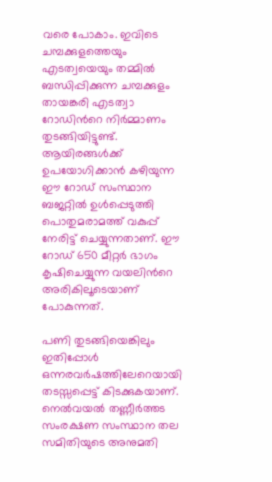വരെ പോകാം. ഇവിടെ ചമ്പക്കുളത്തെയും എടത്വയെയും തമ്മില്‍ ബന്ധിപ്പിക്കുന്ന ചമ്പക്കുളം തായങ്കരി എടത്വാ റോഡിന്‍റെ നിര്‍മ്മാണം തുടങ്ങിയിട്ടുണ്ട്. ആയിരങ്ങള്‍ക്ക് ഉപയോഗിക്കാന്‍ കഴിയുന്ന ഈ റോഡ് സംസ്ഥാന ബജറ്റില്‍ ഉള്‍പ്പെടുത്തി പൊതുമരാമത്ത് വകുപ്പ് നേരിട്ട് ചെയ്യുന്നതാണ്. ഈ റോഡ് 650 മീറ്റര്‍ ഭാഗം കൃഷിചെയ്യുന്ന വയലിന്‍റെ അരികിലൂടെയാണ് പോകുന്നത്.

പണി തുടങ്ങിയെങ്കിലും ഇതിപ്പോള്‍ ഒന്നരവര്‍ഷത്തിലേറെയായി തടസ്സപ്പെട്ട് കിടക്കുകയാണ്. നെല്‍വയല്‍ തണ്ണീര്‍ത്തട സംരക്ഷണ സംസ്ഥാന തല സമിതിയുടെ അനുമതി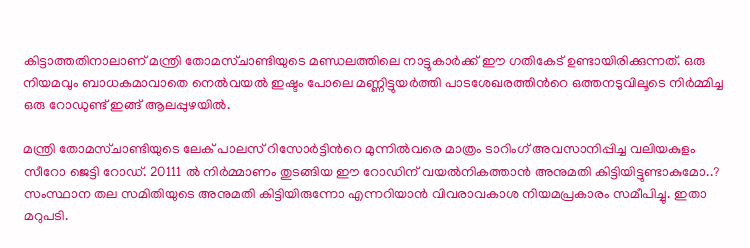കിട്ടാത്തതിനാലാണ് മന്ത്രി തോമസ്ചാണ്ടിയുടെ മണ്ഡലത്തിലെ നാട്ടുകാര്‍ക്ക് ഈ ഗതികേട് ഉണ്ടായിരിക്കുന്നത്. ഒരു നിയമവും ബാധകമാവാതെ നെല്‍വയല്‍ ഇഷ്ടം പോലെ മണ്ണിട്ടുയര്‍ത്തി പാടശേഖരത്തിന്‍റെ ഒത്തനടുവിലൂടെ നിര്‍മ്മിച്ച ഒരു റോഡുണ്ട് ഇങ്ങ് ആലപ്പുഴയില്‍.

മന്ത്രി തോമസ്ചാണ്ടിയുടെ ലേക് പാലസ് റിസോര്‍ട്ടിന്‍റെ മുന്നില്‍വരെ മാത്രം ടാറിംഗ് അവസാനിപ്പിച്ച വലിയകുളം സീറോ ജെട്ടി റോഡ‍്. 20111 ല്‍ നിര്‍മ്മാണം തുടങ്ങിയ ഈ റോഡിന് വയല്‍നികത്താന്‍ അനുമതി കിട്ടിയിട്ടുണ്ടാകുമോ..? സംസ്ഥാന തല സമിതിയുടെ അനുമതി കിട്ടിയിരുന്നോ എന്നറിയാന്‍ വിവരാവകാശ നിയമപ്രകാരം സമീപിച്ചു. ഇതാ മറുപടി.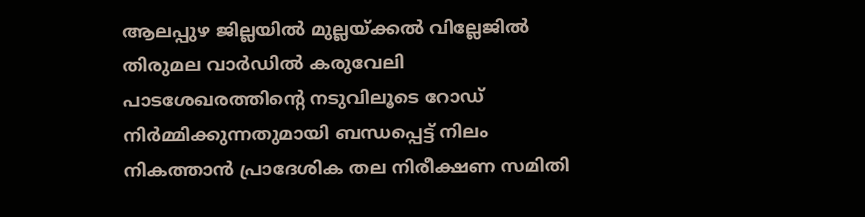ആലപ്പുഴ ജില്ലയില്‍ മുല്ലയ്ക്കല്‍ വില്ലേജില്‍ തിരുമല വാര്‍ഡില്‍ കരുവേലി പാടശേഖരത്തിന്‍റെ നടുവിലൂടെ റോഡ് നിര്‍മ്മിക്കുന്നതുമായി ബന്ധപ്പെട്ട് നിലം നികത്താന്‍ പ്രാദേശിക തല നിരീക്ഷണ സമിതി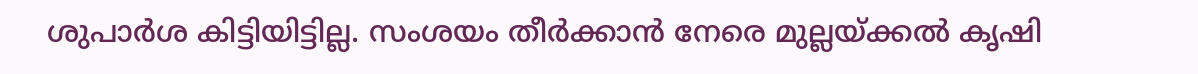ശുപാര്‍ശ കിട്ടിയിട്ടില്ല. സംശയം തീര്‍ക്കാന്‍ നേരെ മുല്ലയ്ക്കല്‍ കൃഷി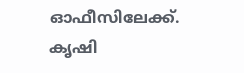ഓഫീസിലേക്ക്. കൃഷി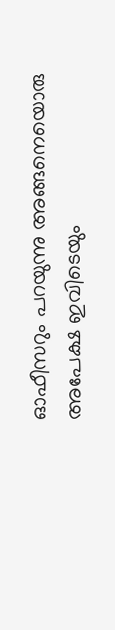ഓഫീസറും പറയുന്നു അങ്ങനെയൊരു അപേക്ഷ ഇവിടെയും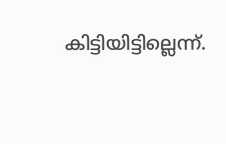കിട്ടിയിട്ടില്ലെന്ന്.